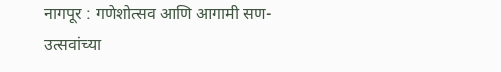नागपूर : गणेशोत्सव आणि आगामी सण-उत्सवांच्या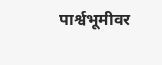पार्श्वभूमीवर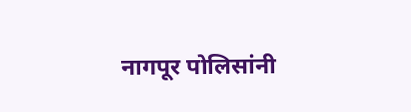नागपूर पोलिसांनी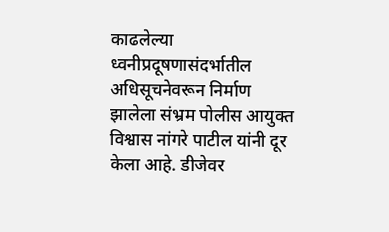काढलेल्या ध्वनीप्रदूषणासंदर्भातील अधिसूचनेवरून निर्माण झालेला संभ्रम पोलीस आयुक्त विश्वास नांगरे पाटील यांनी दूर केला आहे. डीजेवर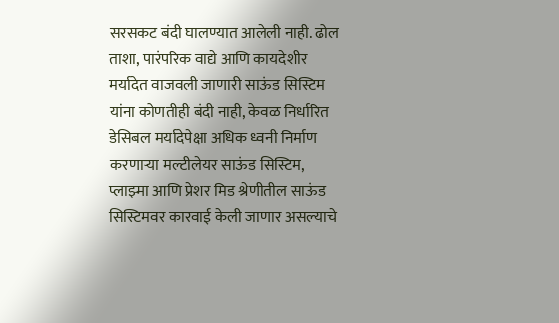सरसकट बंदी घालण्यात आलेली नाही. ढोल ताशा, पारंपरिक वाद्ये आणि कायदेशीर मर्यादेत वाजवली जाणारी साऊंड सिस्टिम यांना कोणतीही बंदी नाही, केवळ निर्धारित डेसिबल मर्यादेपेक्षा अधिक ध्वनी निर्माण करणाऱ्या मल्टीलेयर साऊंड सिस्टिम, प्लाझ्मा आणि प्रेशर मिड श्रेणीतील साऊंड सिस्टिमवर कारवाई केली जाणार असल्याचे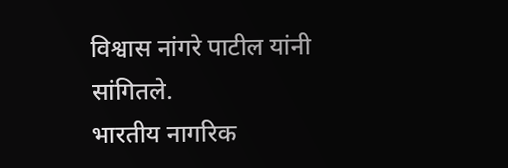विश्वास नांगरे पाटील यांनी सांगितले.
भारतीय नागरिक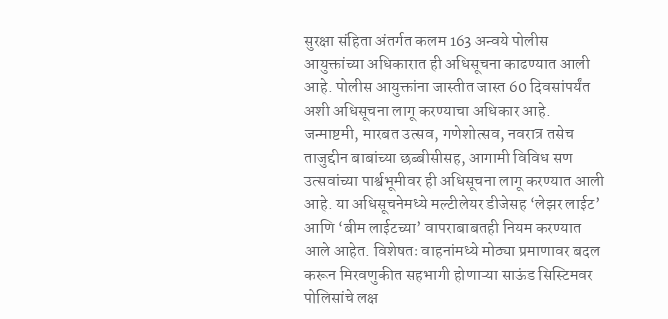सुरक्षा संहिता अंतर्गत कलम 163 अन्वये पोलीस आयुक्तांच्या अधिकारात ही अधिसूचना काढण्यात आली आहे. पोलीस आयुक्तांना जास्तीत जास्त 60 दिवसांपर्यंत अशी अधिसूचना लागू करण्याचा अधिकार आहे. जन्माष्टमी, मारबत उत्सव, गणेशोत्सव, नवरात्र तसेच ताजुद्दीन बाबांच्या छब्बीसीसह, आगामी विविध सण उत्सवांच्या पार्श्वभूमीवर ही अधिसूचना लागू करण्यात आली आहे. या अधिसूचनेमध्ये मल्टीलेयर डीजेसह ‘लेझर लाईट’ आणि ‘बीम लाईटच्या’ वापराबाबतही नियम करण्यात आले आहेत. विशेषतः वाहनांमध्ये मोठ्या प्रमाणावर बदल करून मिरवणुकीत सहभागी होणाऱ्या साऊंड सिस्टिमवर पोलिसांचे लक्ष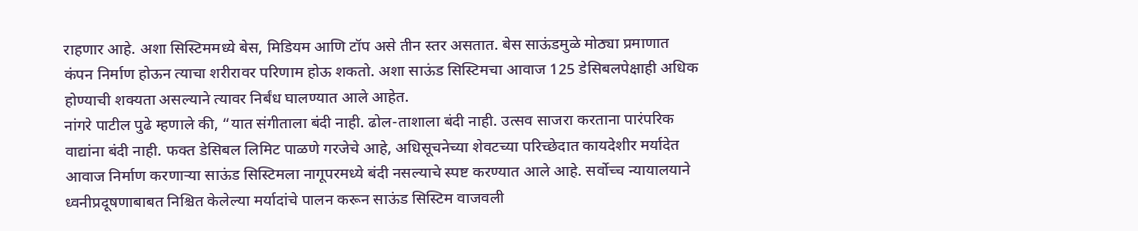राहणार आहे. अशा सिस्टिममध्ये बेस, मिडियम आणि टॉप असे तीन स्तर असतात. बेस साऊंडमुळे मोठ्या प्रमाणात कंपन निर्माण होऊन त्याचा शरीरावर परिणाम होऊ शकतो. अशा साऊंड सिस्टिमचा आवाज 125 डेसिबलपेक्षाही अधिक होण्याची शक्यता असल्याने त्यावर निर्बंध घालण्यात आले आहेत.
नांगरे पाटील पुढे म्हणाले की, “यात संगीताला बंदी नाही. ढोल-ताशाला बंदी नाही. उत्सव साजरा करताना पारंपरिक वाद्यांना बंदी नाही. फक्त डेसिबल लिमिट पाळणे गरजेचे आहे, अधिसूचनेच्या शेवटच्या परिच्छेदात कायदेशीर मर्यादेत आवाज निर्माण करणाऱ्या साऊंड सिस्टिमला नागूपरमध्ये बंदी नसल्याचे स्पष्ट करण्यात आले आहे. सर्वोच्च न्यायालयाने ध्वनीप्रदूषणाबाबत निश्चित केलेल्या मर्यादांचे पालन करून साऊंड सिस्टिम वाजवली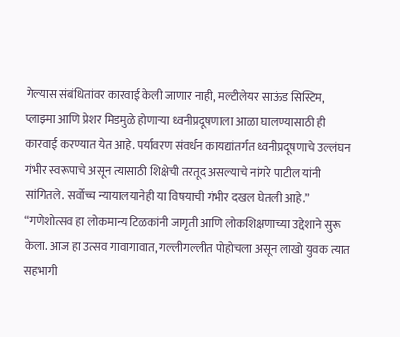गेल्यास संबंधितांवर कारवाई केली जाणार नाही, मल्टीलेयर साऊंड सिस्टिम, प्लाझ्मा आणि प्रेशर मिडमुळे होणाऱ्या ध्वनीप्रदूषणाला आळा घालण्यासाठी ही कारवाई करण्यात येत आहे. पर्यावरण संवर्धन कायद्यांतर्गत ध्वनीप्रदूषणाचे उल्लंघन गंभीर स्वरूपाचे असून त्यासाठी शिक्षेची तरतूद असल्याचे नांगरे पाटील यांनी सांगितले. सर्वोच्च न्यायालयानेही या विषयाची गंभीर दखल घेतली आहे.”
“गणेशोत्सव हा लोकमान्य टिळकांनी जागृती आणि लोकशिक्षणाच्या उद्देशाने सुरू केला. आज हा उत्सव गावागावात, गल्लीगल्लीत पोहोचला असून लाखो युवक त्यात सहभागी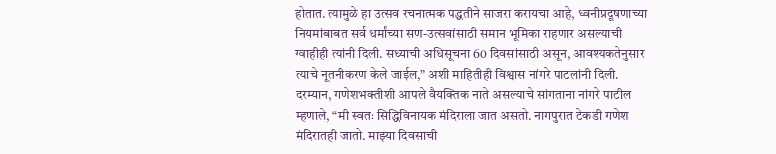होतात. त्यामुळे हा उत्सव रचनात्मक पद्धतीने साजरा करायचा आहे, ध्वनीप्रदूषणाच्या नियमांबाबत सर्व धर्मांच्या सण-उत्सवांसाठी समान भूमिका राहणार असल्याची ग्वाहीही त्यांनी दिली. सध्याची अधिसूचना 60 दिवसांसाठी असून, आवश्यकतेनुसार त्याचे नूतनीकरण केले जाईल,” अशी माहितीही विश्वास नांगरे पाटलांनी दिली.
दरम्यान, गणेशभक्तीशी आपले वैयक्तिक नाते असल्याचे सांगताना नांगरे पाटील म्हणाले, “मी स्वतः सिद्धिविनायक मंदिराला जात असतो. नागपुरात टेकडी गणेश मंदिरातही जातो. माझ्या दिवसाची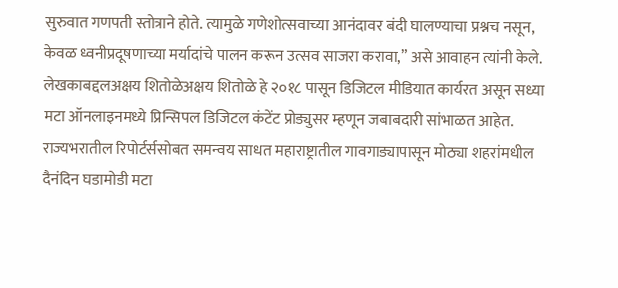सुरुवात गणपती स्तोत्राने होते. त्यामुळे गणेशोत्सवाच्या आनंदावर बंदी घालण्याचा प्रश्नच नसून, केवळ ध्वनीप्रदूषणाच्या मर्यादांचे पालन करून उत्सव साजरा करावा,” असे आवाहन त्यांनी केले.
लेखकाबद्दलअक्षय शितोळेअक्षय शितोळे हे २०१८ पासून डिजिटल मीडियात कार्यरत असून सध्या मटा ऑनलाइनमध्ये प्रिन्सिपल डिजिटल कंटेंट प्रोड्युसर म्हणून जबाबदारी सांभाळत आहेत. राज्यभरातील रिपोर्टर्ससोबत समन्वय साधत महाराष्ट्रातील गावगाड्यापासून मोठ्या शहरांमधील दैनंदिन घडामोडी मटा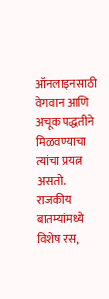ऑनलाइनसाठी वेगवान आणि अचूक पद्धतीने मिळवण्याचा त्यांचा प्रयत्न असतो. राजकीय बातम्यांमध्ये विशेष रस,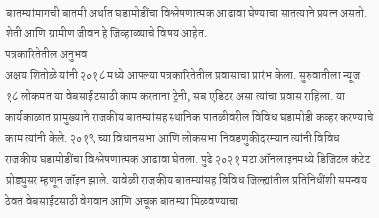बातम्यांमागची बातमी अर्थात घडामोडींचा विश्लेषणात्मक आढावा घेण्याचा सातत्याने प्रयत्न असतो. शेती आणि ग्रामीण जीवन हे जिव्हाळ्याचे विषय आहेत.
पत्रकारितेतील अनुभव
अक्षय शितोळे यांनी २०१८ मध्ये आपल्या पत्रकारितेतील प्रवासाचा प्रारंभ केला. सुरुवातीला न्यूज १८ लोकमत या वेबसाईटसाठी काम करताना ट्रेनी, सब एडिटर असा त्यांचा प्रवास राहिला. या कार्यकाळात प्रामुख्याने राजकीय बातम्यांसह स्थानिक पातळीवरील विविध घडामोडी कव्हर करण्याचे काम त्यांनी केले. २०१९ च्या विधानसभा आणि लोकसभा निवडणुकीदरम्यान त्यांनी विविध राजकीय घडामोडींचा विश्लेषणात्मक आढावा घेतला. पुढे २०२१ मटा ऑनलाइनमध्ये डिजिटल कंटेट प्रोड्युसर म्हणून जॉइन झाले. यावेळी राजकीय बातम्यांसह विविध जिल्ह्यांतील प्रतिनिधींशी समन्वय ठेवत वेबसाईटसाठी वेगवान आणि अचूक बातम्या मिळवण्याचा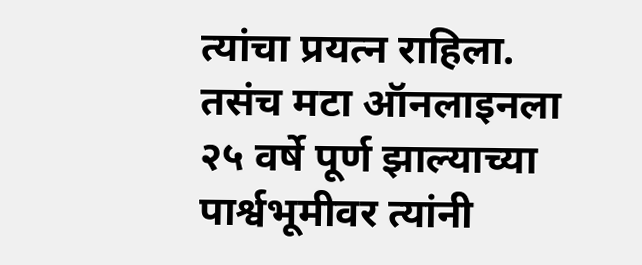त्यांचा प्रयत्न राहिला. तसंच मटा ऑनलाइनला २५ वर्षे पूर्ण झाल्याच्या पार्श्वभूमीवर त्यांनी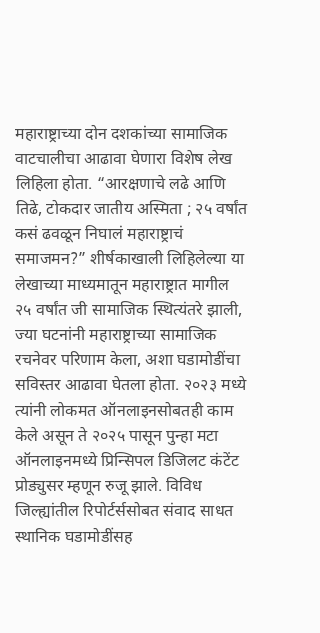महाराष्ट्राच्या दोन दशकांच्या सामाजिक वाटचालीचा आढावा घेणारा विशेष लेख लिहिला होता. “आरक्षणाचे लढे आणि तिढे, टोकदार जातीय अस्मिता ; २५ वर्षांत कसं ढवळून निघालं महाराष्ट्राचं समाजमन?” शीर्षकाखाली लिहिलेल्या या लेखाच्या माध्यमातून महाराष्ट्रात मागील २५ वर्षांत जी सामाजिक स्थित्यंतरे झाली, ज्या घटनांनी महाराष्ट्राच्या सामाजिक रचनेवर परिणाम केला, अशा घडामोडींचा सविस्तर आढावा घेतला होता. २०२३ मध्ये त्यांनी लोकमत ऑनलाइनसोबतही काम केले असून ते २०२५ पासून पुन्हा मटा ऑनलाइनमध्ये प्रिन्सिपल डिजिलट कंटेंट प्रोड्युसर म्हणून रुजू झाले. विविध जिल्ह्यांतील रिपोर्टर्ससोबत संवाद साधत स्थानिक घडामोडींसह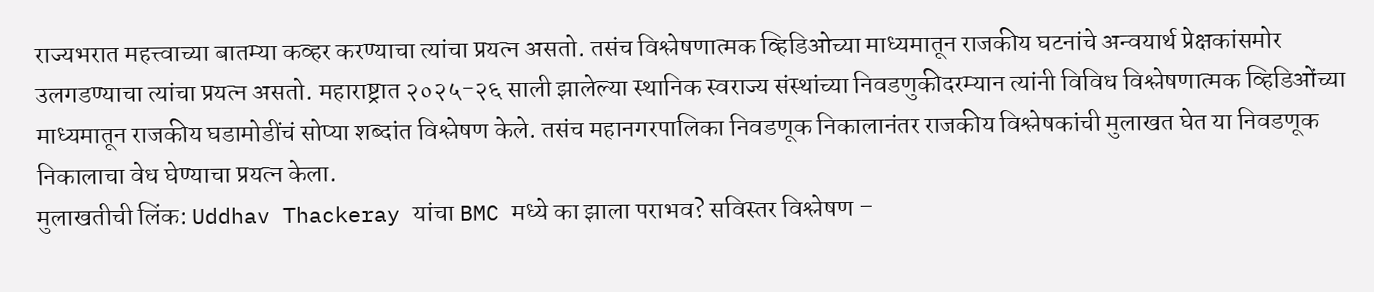राज्यभरात महत्त्वाच्या बातम्या कव्हर करण्याचा त्यांचा प्रयत्न असतो. तसंच विश्लेषणात्मक व्हिडिओच्या माध्यमातून राजकीय घटनांचे अन्वयार्थ प्रेक्षकांसमोर उलगडण्याचा त्यांचा प्रयत्न असतो. महाराष्ट्रात २०२५-२६ साली झालेल्या स्थानिक स्वराज्य संस्थांच्या निवडणुकीदरम्यान त्यांनी विविध विश्लेषणात्मक व्हिडिओंच्या माध्यमातून राजकीय घडामोडींचं सोप्या शब्दांत विश्लेषण केले. तसंच महानगरपालिका निवडणूक निकालानंतर राजकीय विश्लेषकांची मुलाखत घेत या निवडणूक निकालाचा वेध घेण्याचा प्रयत्न केला.
मुलाखतीची लिंक: Uddhav Thackeray यांचा BMC मध्ये का झाला पराभव? सविस्तर विश्लेषण –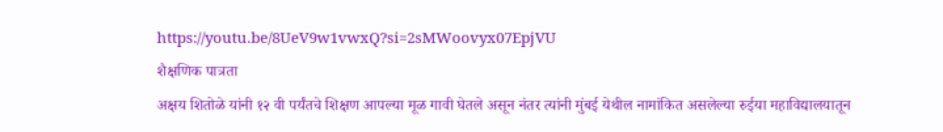https://youtu.be/8UeV9w1vwxQ?si=2sMWoovyx07EpjVU
शैक्षणिक पात्रता
अक्षय शितोळे यांनी १२ वी पर्यंतचे शिक्षण आपल्या मूळ गावी घेतले असून नंतर त्यांनी मुंबई येथील नामांकित असलेल्या रुईया महाविद्यालयातून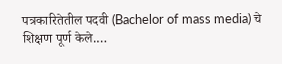पत्रकारितेतील पदवी (Bachelor of mass media) चे शिक्षण पूर्ण केले.…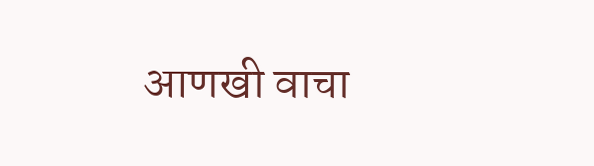आणखी वाचा